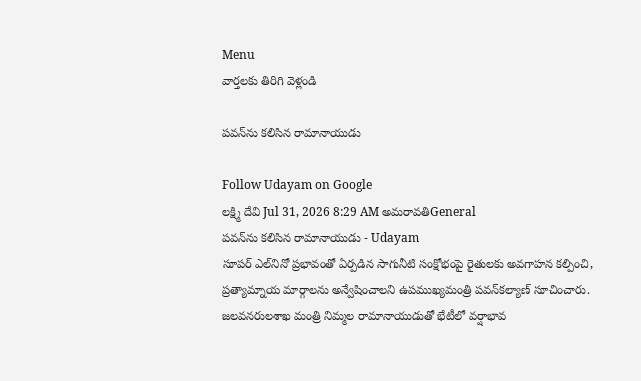Menu
వార్తలకు తిరిగి వెళ్లండి

పవన్‌ను కలిసిన రామానాయుడు

Follow Udayam on Google
లక్ష్మి దేవి Jul 31, 2026 8:29 AM అమరావతిGeneral
పవన్‌ను కలిసిన రామానాయుడు - Udayam
సూపర్‌ ఎల్‌నినో ప్రభావంతో ఏర్పడిన సాగునీటి సంక్షోభంపై రైతులకు అవగాహన కల్పించి, ప్రత్యామ్నాయ మార్గాలను అన్వేషించాలని ఉపముఖ్యమంత్రి పవన్‌కల్యాణ్‌ సూచించారు. జలవనరులశాఖ మంత్రి నిమ్మల రామానాయుడుతో భేటీలో వర్షాభావ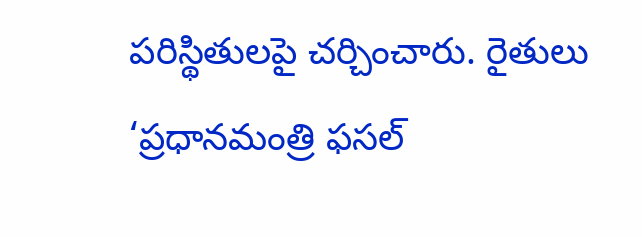పరిస్థితులపై చర్చించారు. రైతులు ‘ప్రధానమంత్రి ఫసల్‌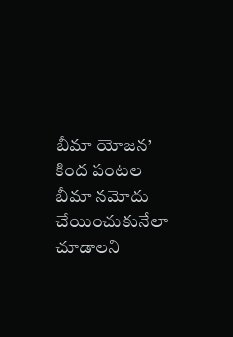బీమా యోజన’ కింద పంటల బీమా నమోదు చేయించుకునేలా చూడాలని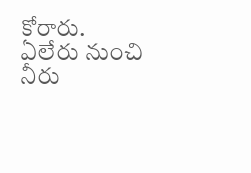కోరారు. ఏలేరు నుంచి నీరు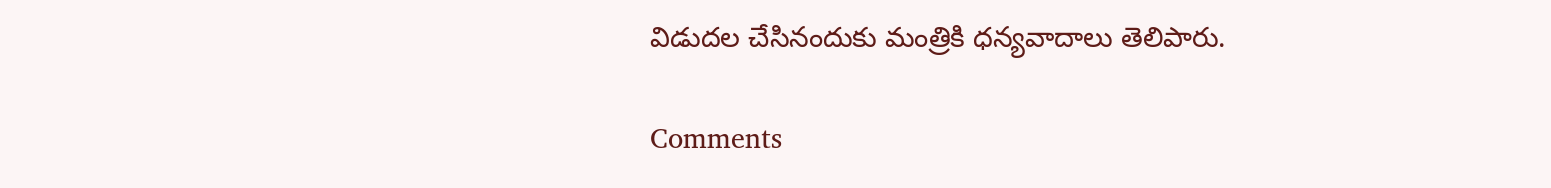విడుదల చేసినందుకు మంత్రికి ధన్యవాదాలు తెలిపారు.

Comments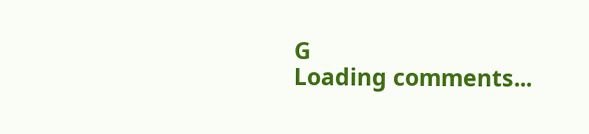G
Loading comments...